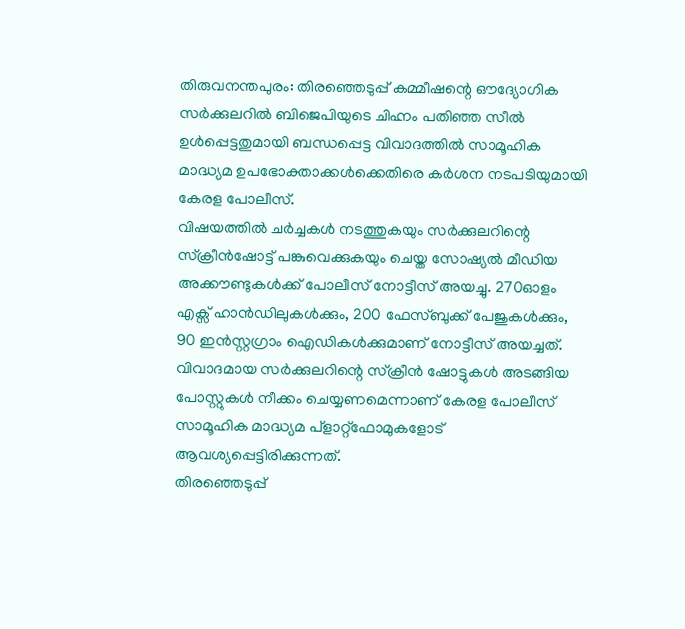തിരുവനന്തപുരം: തിരഞ്ഞെടുപ്പ് കമ്മീഷന്റെ ഔദ്യോഗിക സർക്കുലറിൽ ബിജെപിയുടെ ചിഹ്നം പതിഞ്ഞ സീൽ ഉൾപ്പെട്ടതുമായി ബന്ധപ്പെട്ട വിവാദത്തിൽ സാമൂഹിക മാദ്ധ്യമ ഉപഭോക്താക്കൾക്കെതിരെ കർശന നടപടിയുമായി കേരള പോലീസ്.
വിഷയത്തിൽ ചർച്ചകൾ നടത്തുകയും സർക്കുലറിന്റെ സ്ക്രീൻഷോട്ട് പങ്കുവെക്കുകയും ചെയ്ത സോഷ്യൽ മീഡിയ അക്കൗണ്ടുകൾക്ക് പോലീസ് നോട്ടീസ് അയച്ചു. 270ഓളം എക്സ് ഹാൻഡിലുകൾക്കും, 200 ഫേസ്ബുക്ക് പേജുകൾക്കും, 90 ഇൻസ്റ്റഗ്രാം ഐഡികൾക്കുമാണ് നോട്ടീസ് അയച്ചത്. വിവാദമായ സർക്കുലറിന്റെ സ്ക്രീൻ ഷോട്ടുകൾ അടങ്ങിയ പോസ്റ്റുകൾ നീക്കം ചെയ്യണമെന്നാണ് കേരള പോലീസ് സാമൂഹിക മാദ്ധ്യമ പ്ളാറ്റ്ഫോമുകളോട് ആവശ്യപ്പെട്ടിരിക്കുന്നത്.
തിരഞ്ഞെടുപ്പ്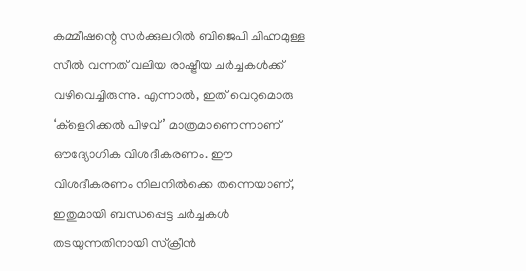കമ്മീഷന്റെ സർക്കുലറിൽ ബിജെപി ചിഹ്നമുള്ള സീൽ വന്നത് വലിയ രാഷ്ട്രീയ ചർച്ചകൾക്ക് വഴിവെച്ചിരുന്നു. എന്നാൽ, ഇത് വെറുമൊരു ‘ക്ളെറിക്കൽ പിഴവ്’ മാത്രമാണെന്നാണ് ഔദ്യോഗിക വിശദീകരണം. ഈ വിശദീകരണം നിലനിൽക്കെ തന്നെയാണ്, ഇതുമായി ബന്ധപ്പെട്ട ചർച്ചകൾ തടയുന്നതിനായി സ്ക്രീൻ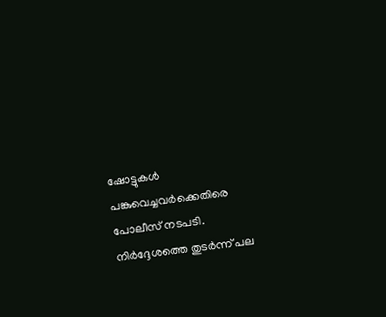ഷോട്ടുകൾ പങ്കുവെച്ചവർക്കെതിരെ പോലീസ് നടപടി.
നിർദ്ദേശത്തെ തുടർന്ന് പല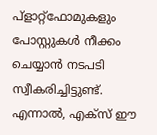പ്ളാറ്റ്ഫോമുകളും പോസ്റ്റുകൾ നീക്കം ചെയ്യാൻ നടപടി സ്വീകരിച്ചിട്ടുണ്ട്. എന്നാൽ, എക്സ് ഈ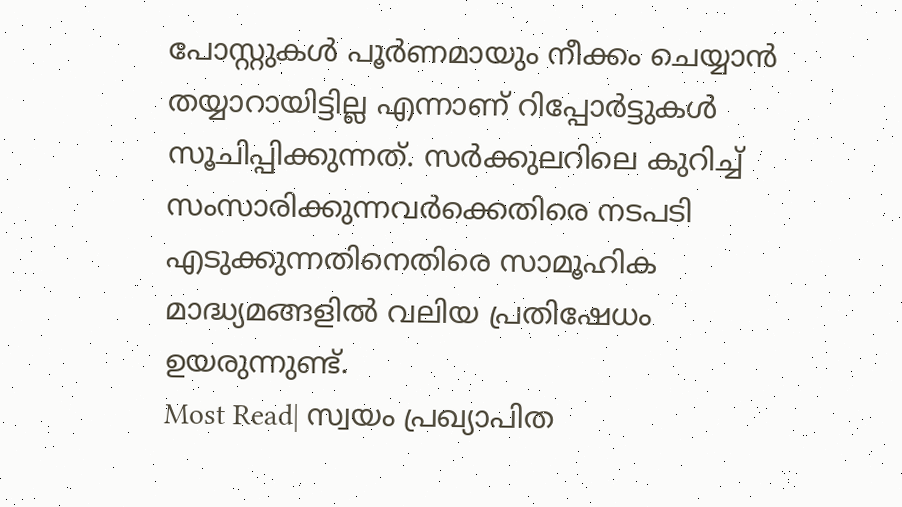പോസ്റ്റുകൾ പൂർണമായും നീക്കം ചെയ്യാൻ തയ്യാറായിട്ടില്ല എന്നാണ് റിപ്പോർട്ടുകൾ സൂചിപ്പിക്കുന്നത്. സർക്കുലറിലെ കുറിച്ച് സംസാരിക്കുന്നവർക്കെതിരെ നടപടി എടുക്കുന്നതിനെതിരെ സാമൂഹിക മാദ്ധ്യമങ്ങളിൽ വലിയ പ്രതിഷേധം ഉയരുന്നുണ്ട്.
Most Read| സ്വയം പ്രഖ്യാപിത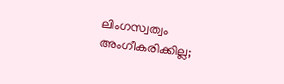ലിംഗസ്വത്വം അംഗീകരിക്കില്ല;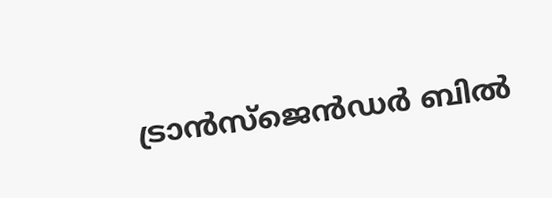ട്രാൻസ്ജെൻഡർ ബിൽ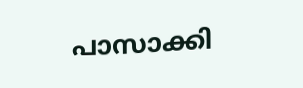പാസാക്കി